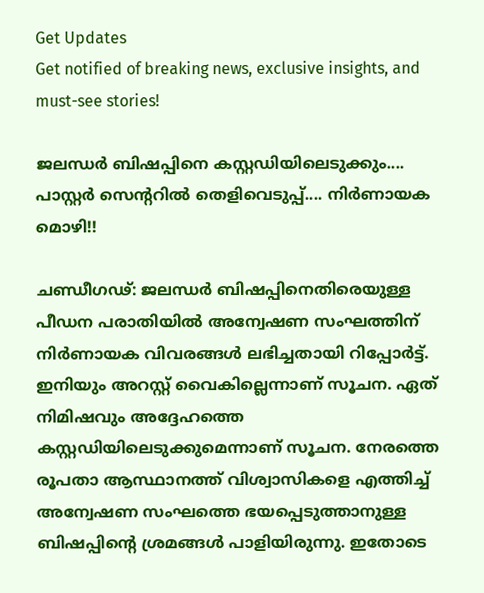Get Updates
Get notified of breaking news, exclusive insights, and must-see stories!

ജലന്ധര്‍ ബിഷപ്പിനെ കസ്റ്റഡിയിലെടുക്കും.... പാസ്റ്റര്‍ സെന്ററില്‍ തെളിവെടുപ്പ്.... നിര്‍ണായക മൊഴി!!

ചണ്ഡീഗഢ്: ജലന്ധര്‍ ബിഷപ്പിനെതിരെയുള്ള പീഡന പരാതിയില്‍ അന്വേഷണ സംഘത്തിന് നിര്‍ണായക വിവരങ്ങള്‍ ലഭിച്ചതായി റിപ്പോര്‍ട്ട്. ഇനിയും അറസ്റ്റ് വൈകില്ലെന്നാണ് സൂചന. ഏത് നിമിഷവും അദ്ദേഹത്തെ കസ്റ്റഡിയിലെടുക്കുമെന്നാണ് സൂചന. നേരത്തെ രൂപതാ ആസ്ഥാനത്ത് വിശ്വാസികളെ എത്തിച്ച് അന്വേഷണ സംഘത്തെ ഭയപ്പെടുത്താനുള്ള ബിഷപ്പിന്റെ ശ്രമങ്ങള്‍ പാളിയിരുന്നു. ഇതോടെ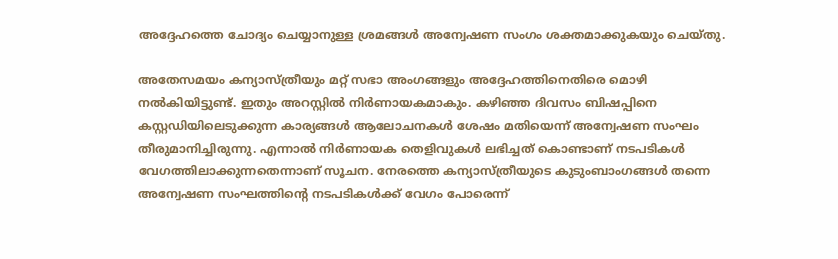അദ്ദേഹത്തെ ചോദ്യം ചെയ്യാനുള്ള ശ്രമങ്ങള്‍ അന്വേഷണ സംഗം ശക്തമാക്കുകയും ചെയ്തു.

അതേസമയം കന്യാസ്ത്രീയും മറ്റ് സഭാ അംഗങ്ങളും അദ്ദേഹത്തിനെതിരെ മൊഴി നല്‍കിയിട്ടുണ്ട്. ഇതും അറസ്റ്റില്‍ നിര്‍ണായകമാകും. കഴിഞ്ഞ ദിവസം ബിഷപ്പിനെ കസ്റ്റഡിയിലെടുക്കുന്ന കാര്യങ്ങള്‍ ആലോചനകള്‍ ശേഷം മതിയെന്ന് അന്വേഷണ സംഘം തീരുമാനിച്ചിരുന്നു. എന്നാല്‍ നിര്‍ണായക തെളിവുകള്‍ ലഭിച്ചത് കൊണ്ടാണ് നടപടികള്‍ വേഗത്തിലാക്കുന്നതെന്നാണ് സൂചന. നേരത്തെ കന്യാസ്ത്രീയുടെ കുടുംബാംഗങ്ങള്‍ തന്നെ അന്വേഷണ സംഘത്തിന്റെ നടപടികള്‍ക്ക് വേഗം പോരെന്ന്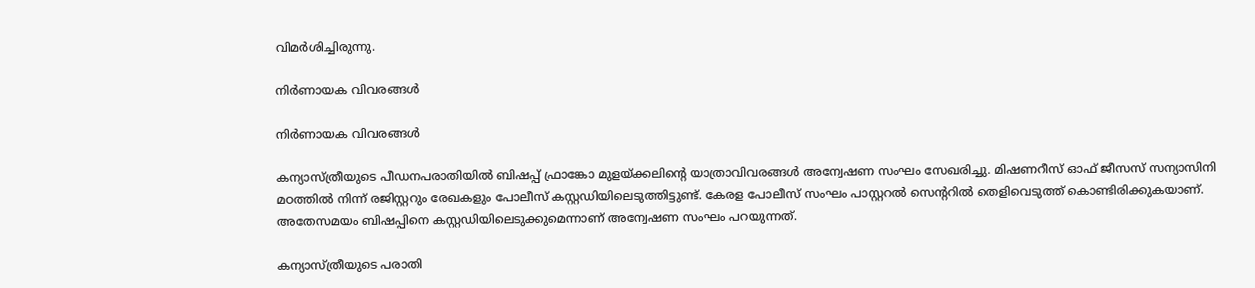വിമര്‍ശിച്ചിരുന്നു.

നിര്‍ണായക വിവരങ്ങള്‍

നിര്‍ണായക വിവരങ്ങള്‍

കന്യാസ്ത്രീയുടെ പീഡനപരാതിയില്‍ ബിഷപ്പ് ഫ്രാങ്കോ മുളയ്ക്കലിന്റെ യാത്രാവിവരങ്ങള്‍ അന്വേഷണ സംഘം സേഖരിച്ചു. മിഷണറീസ് ഓഫ് ജീസസ് സന്യാസിനി മഠത്തില്‍ നിന്ന് രജിസ്റ്ററും രേഖകളും പോലീസ് കസ്റ്റഡിയിലെടുത്തിട്ടുണ്ട്. കേരള പോലീസ് സംഘം പാസ്റ്ററല്‍ സെന്ററില്‍ തെളിവെടുത്ത് കൊണ്ടിരിക്കുകയാണ്. അതേസമയം ബിഷപ്പിനെ കസ്റ്റഡിയിലെടുക്കുമെന്നാണ് അന്വേഷണ സംഘം പറയുന്നത്.

കന്യാസ്ത്രീയുടെ പരാതി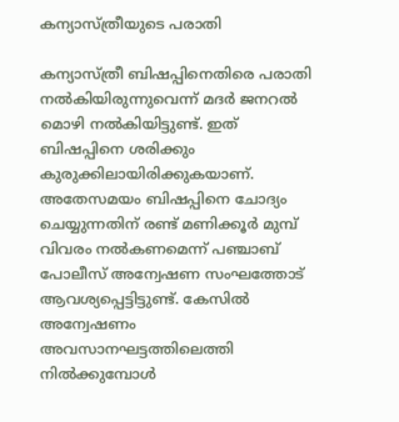കന്യാസ്ത്രീയുടെ പരാതി

കന്യാസ്ത്രീ ബിഷപ്പിനെതിരെ പരാതി നല്‍കിയിരുന്നുവെന്ന് മദര്‍ ജനറല്‍ മൊഴി നല്‍കിയിട്ടുണ്ട്. ഇത് ബിഷപ്പിനെ ശരിക്കും കുരുക്കിലായിരിക്കുകയാണ്. അതേസമയം ബിഷപ്പിനെ ചോദ്യം ചെയ്യുന്നതിന് രണ്ട് മണിക്കൂര്‍ മുമ്പ് വിവരം നല്‍കണമെന്ന് പഞ്ചാബ് പോലീസ് അന്വേഷണ സംഘത്തോട് ആവശ്യപ്പെട്ടിട്ടുണ്ട്. കേസില്‍ അന്വേഷണം അവസാനഘട്ടത്തിലെത്തി നില്‍ക്കുമ്പോള്‍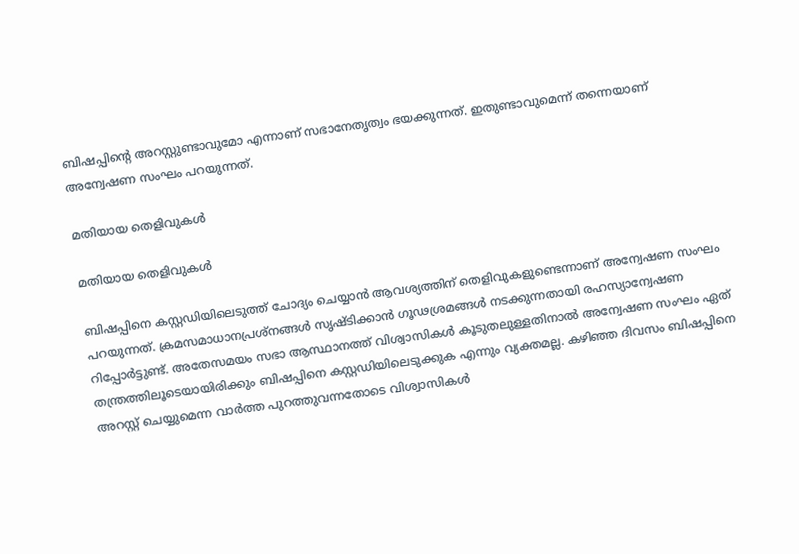ബിഷപ്പിന്റെ അറസ്റ്റുണ്ടാവുമോ എന്നാണ് സഭാനേതൃത്വം ഭയക്കുന്നത്. ഇതുണ്ടാവുമെന്ന് തന്നെയാണ് അന്വേഷണ സംഘം പറയുന്നത്.

മതിയായ തെളിവുകള്‍

മതിയായ തെളിവുകള്‍

ബിഷപ്പിനെ കസ്റ്റഡിയിലെടുത്ത് ചോദ്യം ചെയ്യാന്‍ ആവശ്യത്തിന് തെളിവുകളുണ്ടെന്നാണ് അന്വേഷണ സംഘം പറയുന്നത്. ക്രമസമാധാനപ്രശ്‌നങ്ങള്‍ സൃഷ്ടിക്കാന്‍ ഗൂഢശ്രമങ്ങള്‍ നടക്കുന്നതായി രഹസ്യാന്വേഷണ റിപ്പോര്‍ട്ടുണ്ട്. അതേസമയം സഭാ ആസ്ഥാനത്ത് വിശ്വാസികള്‍ കൂടുതലുള്ളതിനാല്‍ അന്വേഷണ സംഘം ഏത് തന്ത്രത്തിലൂടെയായിരിക്കും ബിഷപ്പിനെ കസ്റ്റഡിയിലെടുക്കുക എന്നും വ്യക്തമല്ല. കഴിഞ്ഞ ദിവസം ബിഷപ്പിനെ അറസ്റ്റ് ചെയ്യുമെന്ന വാര്‍ത്ത പുറത്തുവന്നതോടെ വിശ്വാസികള്‍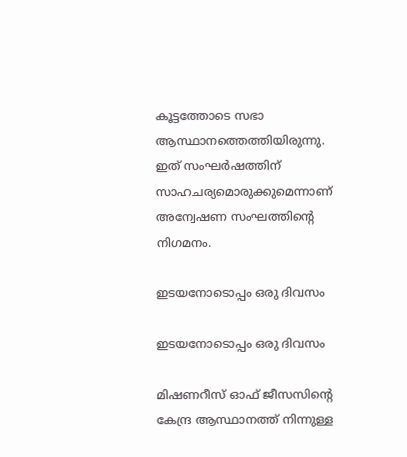കൂട്ടത്തോടെ സഭാ ആസ്ഥാനത്തെത്തിയിരുന്നു. ഇത് സംഘര്‍ഷത്തിന് സാഹചര്യമൊരുക്കുമെന്നാണ് അന്വേഷണ സംഘത്തിന്റെ നിഗമനം.

ഇടയനോടൊപ്പം ഒരു ദിവസം

ഇടയനോടൊപ്പം ഒരു ദിവസം

മിഷണറീസ് ഓഫ് ജീസസിന്റെ കേന്ദ്ര ആസ്ഥാനത്ത് നിന്നുള്ള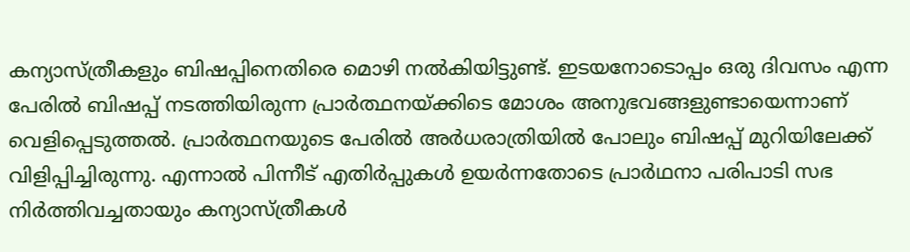കന്യാസ്ത്രീകളും ബിഷപ്പിനെതിരെ മൊഴി നല്‍കിയിട്ടുണ്ട്. ഇടയനോടൊപ്പം ഒരു ദിവസം എന്ന പേരില്‍ ബിഷപ്പ് നടത്തിയിരുന്ന പ്രാര്‍ത്ഥനയ്ക്കിടെ മോശം അനുഭവങ്ങളുണ്ടായെന്നാണ് വെളിപ്പെടുത്തല്‍. പ്രാര്‍ത്ഥനയുടെ പേരില്‍ അര്‍ധരാത്രിയില്‍ പോലും ബിഷപ്പ് മുറിയിലേക്ക് വിളിപ്പിച്ചിരുന്നു. എന്നാല്‍ പിന്നീട് എതിര്‍പ്പുകള്‍ ഉയര്‍ന്നതോടെ പ്രാര്‍ഥനാ പരിപാടി സഭ നിര്‍ത്തിവച്ചതായും കന്യാസ്ത്രീകള്‍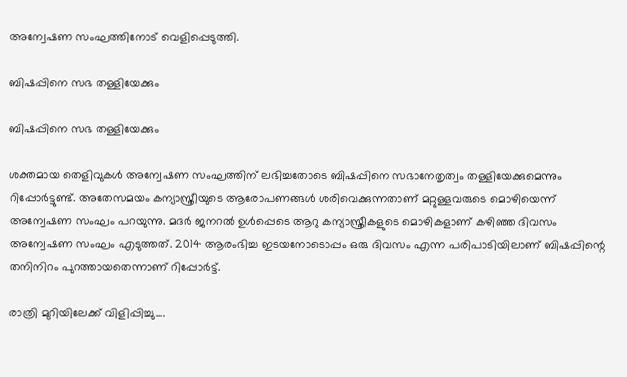അന്വേഷണ സംഘത്തിനോട് വെളിപ്പെടുത്തി.

ബിഷപ്പിനെ സഭ തള്ളിയേക്കും

ബിഷപ്പിനെ സഭ തള്ളിയേക്കും

ശക്തമായ തെളിവുകള്‍ അന്വേഷണ സംഘത്തിന് ലഭിച്ചതോടെ ബിഷപ്പിനെ സഭാനേതൃത്വം തള്ളിയേക്കുമെന്നും റിപ്പോര്‍ട്ടുണ്ട്. അതേസമയം കന്യാസ്ത്രീയുടെ ആരോപണങ്ങള്‍ ശരിവെക്കുന്നതാണ് മറ്റുള്ളവരുടെ മൊഴിയെന്ന് അന്വേഷണ സംഘം പറയുന്നു. മദര്‍ ജനറല്‍ ഉള്‍പ്പെടെ ആറു കന്യാസ്ത്രീകളുടെ മൊഴികളാണ് കഴിഞ്ഞ ദിവസം അന്വേഷണ സംഘം എടുത്തത്. 2014 ആരംഭിച്ച ഇടയനോടൊപ്പം ഒരു ദിവസം എന്ന പരിപാടിയിലാണ് ബിഷപ്പിന്റെ തനിനിറം പുറത്തായതെന്നാണ് റിപ്പോര്‍ട്ട്.

രാത്രി മുറിയിലേക്ക് വിളിപ്പിച്ചു....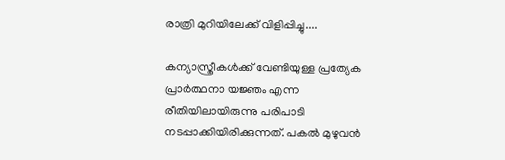രാത്രി മുറിയിലേക്ക് വിളിപ്പിച്ചു....

കന്യാസ്ത്രീകള്‍ക്ക് വേണ്ടിയുള്ള പ്രത്യേക പ്രാര്‍ത്ഥനാ യജ്ഞം എന്ന രീതിയിലായിരുന്നു പരിപാടി നടപ്പാക്കിയിരിക്കുന്നത്. പകല്‍ മുഴുവന്‍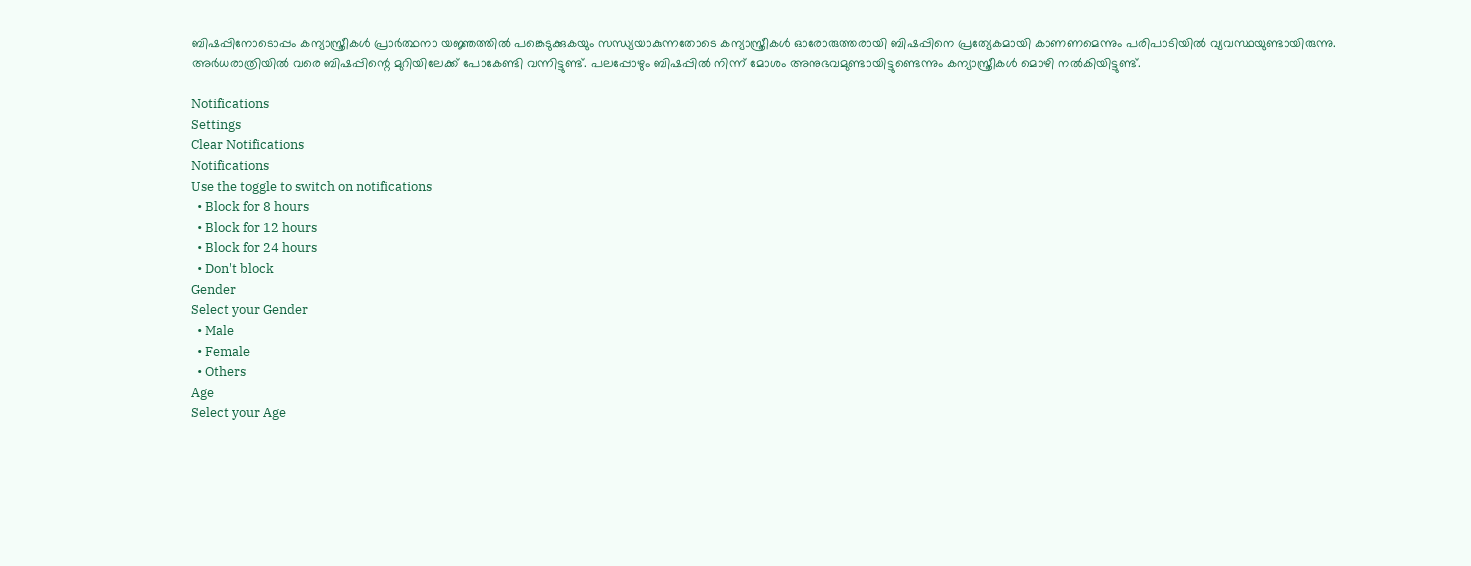ബിഷപ്പിനോടൊപ്പം കന്യാസ്ത്രീകള്‍ പ്രാര്‍ത്ഥനാ യജ്ഞത്തില്‍ പങ്കെടുക്കുകയും സന്ധ്യയാകുന്നതോടെ കന്യാസ്ത്രീകള്‍ ഓരോരുത്തരായി ബിഷപ്പിനെ പ്രത്യേകമായി കാണണമെന്നും പരിപാടിയില്‍ വ്യവസ്ഥയുണ്ടായിരുന്നു. അര്‍ധരാത്രിയില്‍ വരെ ബിഷപ്പിന്റെ മുറിയിലേക്ക് പോകേണ്ടി വന്നിട്ടുണ്ട്. പലപ്പോഴും ബിഷപ്പില്‍ നിന്ന് മോശം അനുഭവമുണ്ടായിട്ടുണ്ടെന്നും കന്യാസ്ത്രീകള്‍ മൊഴി നല്‍കിയിട്ടുണ്ട്.

Notifications
Settings
Clear Notifications
Notifications
Use the toggle to switch on notifications
  • Block for 8 hours
  • Block for 12 hours
  • Block for 24 hours
  • Don't block
Gender
Select your Gender
  • Male
  • Female
  • Others
Age
Select your Age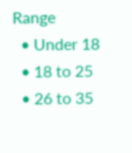Range
  • Under 18
  • 18 to 25
  • 26 to 35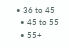• 36 to 45
  • 45 to 55
  • 55+